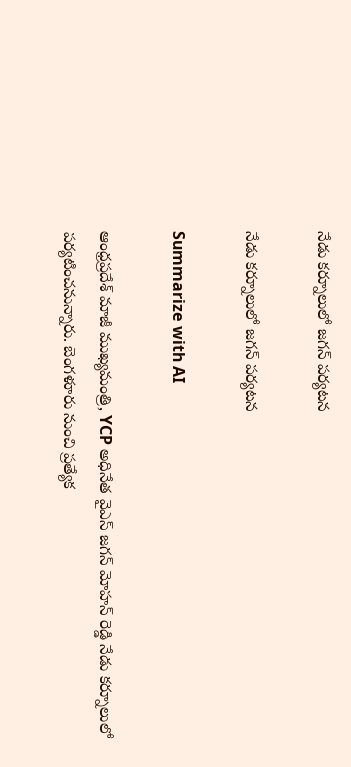నేడు కర్నూలులో జగన్ పర్యటన

నేడు కర్నూలులో జగన్ పర్యటన

Summarize with AI

ఆంధ్రప్రదేశ్ మాజీ ముఖ్య‌మంత్రి, YCP అధినేత వైఎస్ జగన్ మోహన్ రెడ్డి నేడు కర్నూలులో ప‌ర్య‌టించ‌నున్నారు. బెంగళూరు నుంచి ప్రత్యేక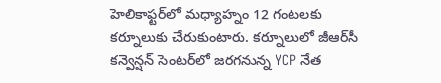హెలికాఫ్టర్‌లో మ‌ధ్యాహ్నం 12 గంట‌ల‌కు కర్నూలుకు చేరుకుంటారు. క‌ర్నూలులో జీఆర్‌సీ క‌న్వెన్ష‌న్ సెంట‌ర్‌లో జ‌ర‌గ‌నున్న YCP నేత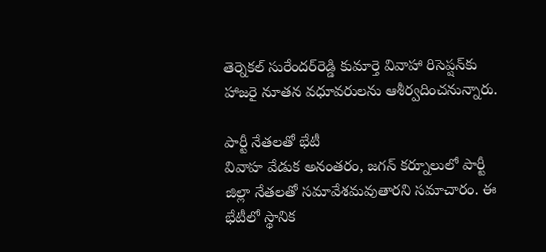తెర్నెక‌ల్ సురేంద‌ర్‌రెడ్డి కుమార్తె వివాహా రిసెప్ష‌న్‌కు హాజ‌రై నూత‌న వ‌ధూవ‌రుల‌ను ఆశీర్వ‌దించ‌నున్నారు.

పార్టీ నేతలతో భేటీ
వివాహ వేడుక అనంతరం, జగన్ కర్నూలులో పార్టీ జిల్లా నేతలతో సమావేశమవుతారని సమాచారం. ఈ భేటీలో స్థానిక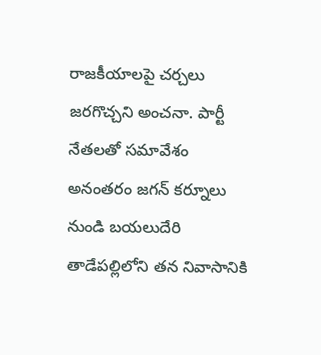రాజకీయాలపై చర్చలు జరగొచ్చని అంచనా. పార్టీ నేత‌ల‌తో స‌మావేశం అనంత‌రం జగన్ కర్నూలు నుండి బయలుదేరి తాడేపల్లిలోని త‌న నివాసానికి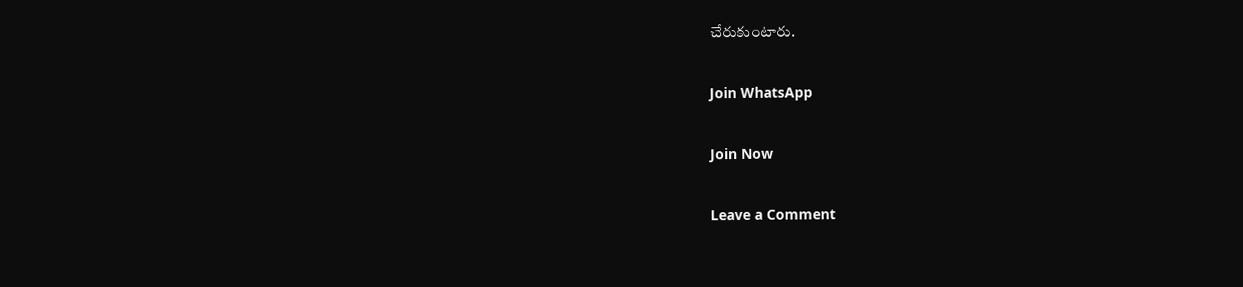చేరుకుంటారు.

Join WhatsApp

Join Now

Leave a Comment